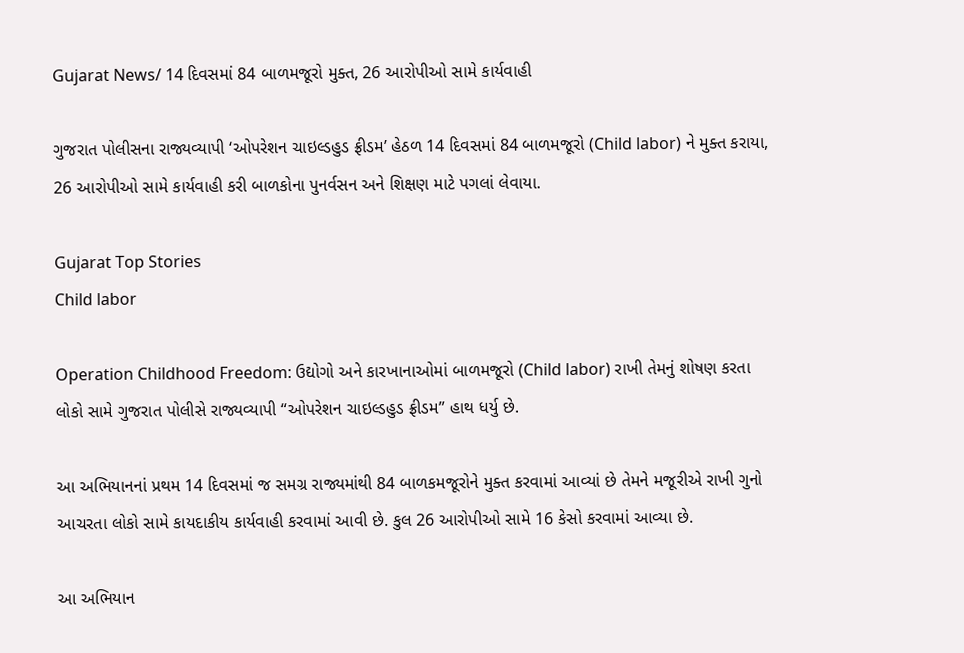Gujarat News/ 14 દિવસમાં 84 બાળમજૂરો મુક્ત, 26 આરોપીઓ સામે કાર્યવાહી

ગુજરાત પોલીસના રાજ્યવ્યાપી ‘ઓપરેશન ચાઇલ્ડહુડ ફ્રીડમ’ હેઠળ 14 દિવસમાં 84 બાળમજૂરો (Child labor) ને મુક્ત કરાયા, 26 આરોપીઓ સામે કાર્યવાહી કરી બાળકોના પુનર્વસન અને શિક્ષણ માટે પગલાં લેવાયા.

Gujarat Top Stories
Child labor

Operation Childhood Freedom: ઉદ્યોગો અને કારખાનાઓમાં બાળમજૂરો (Child labor) રાખી તેમનું શોષણ કરતા લોકો સામે ગુજરાત પોલીસે રાજ્યવ્યાપી “ઓપરેશન ચાઇલ્ડહુડ ફ્રીડમ” હાથ ધર્યુ છે.

આ અભિયાનનાં પ્રથમ 14 દિવસમાં જ સમગ્ર રાજ્યમાંથી 84 બાળકમજૂરોને મુક્ત કરવામાં આવ્યાં છે તેમને મજૂરીએ રાખી ગુનો આચરતા લોકો સામે કાયદાકીય કાર્યવાહી કરવામાં આવી છે. કુલ 26 આરોપીઓ સામે 16 કેસો કરવામાં આવ્યા છે.

આ અભિયાન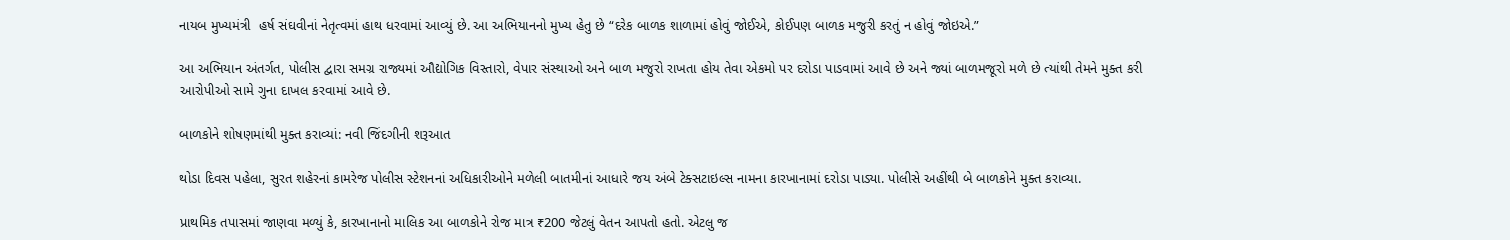નાયબ મુખ્યમંત્રી  હર્ષ સંઘવીનાં નેતૃત્વમાં હાથ ધરવામાં આવ્યું છે. આ અભિયાનનો મુખ્ય હેતુ છે “દરેક બાળક શાળામાં હોવું જોઈએ, કોઈપણ બાળક મજુરી કરતું ન હોવું જોઇએ.”

આ અભિયાન અંતર્ગત, પોલીસ દ્વારા સમગ્ર રાજ્યમાં ઔદ્યોગિક વિસ્તારો, વેપાર સંસ્થાઓ અને બાળ મજુરો રાખતા હોય તેવા એકમો પર દરોડા પાડવામાં આવે છે અને જ્યાં બાળમજૂરો મળે છે ત્યાંથી તેમને મુક્ત કરી આરોપીઓ સામે ગુના દાખલ કરવામાં આવે છે.

બાળકોને શોષણમાંથી મુક્ત કરાવ્યાં: નવી જિંદગીની શરૂઆત

થોડા દિવસ પહેલા, સુરત શહેરનાં કામરેજ પોલીસ સ્ટેશનનાં અધિકારીઓને મળેલી બાતમીનાં આધારે જય અંબે ટેક્સટાઇલ્સ નામના કારખાનામાં દરોડા પાડ્યા. પોલીસે અહીંથી બે બાળકોને મુક્ત કરાવ્યા.

પ્રાથમિક તપાસમાં જાણવા મળ્યું કે, કારખાનાનો માલિક આ બાળકોને રોજ માત્ર ₹200 જેટલું વેતન આપતો હતો. એટલુ જ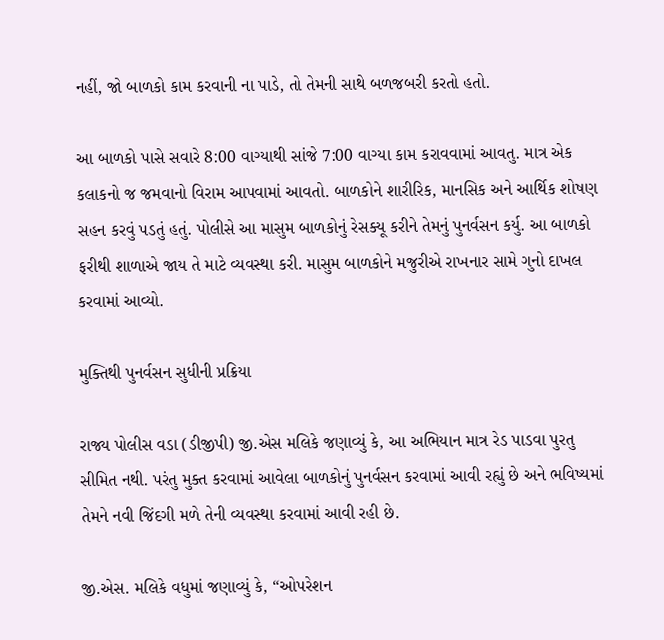નહીં, જો બાળકો કામ કરવાની ના પાડે, તો તેમની સાથે બળજબરી કરતો હતો.

આ બાળકો પાસે સવારે 8:00 વાગ્યાથી સાંજે 7:00 વાગ્યા કામ કરાવવામાં આવતુ. માત્ર એક કલાકનો જ જમવાનો વિરામ આપવામાં આવતો. બાળકોને શારીરિક, માનસિક અને આર્થિક શોષણ સહન કરવું પડતું હતું. પોલીસે આ માસુમ બાળકોનું રેસક્યૂ કરીને તેમનું પુનર્વસન કર્યુ. આ બાળકો ફરીથી શાળાએ જાય તે માટે વ્યવસ્થા કરી. માસુમ બાળકોને મજુરીએ રાખનાર સામે ગુનો દાખલ કરવામાં આવ્યો.

મુક્તિથી પુનર્વસન સુધીની પ્રક્રિયા

રાજ્ય પોલીસ વડા (ડીજીપી) જી.એસ મલિકે જણાવ્યું કે, આ અભિયાન માત્ર રેડ પાડવા પુરતુ સીમિત નથી. પરંતુ મુક્ત કરવામાં આવેલા બાળકોનું પુનર્વસન કરવામાં આવી રહ્યું છે અને ભવિષ્યમાં તેમને નવી જિંદગી મળે તેની વ્યવસ્થા કરવામાં આવી રહી છે.

જી.એસ. મલિકે વધુમાં જણાવ્યું કે, “ઓપરેશન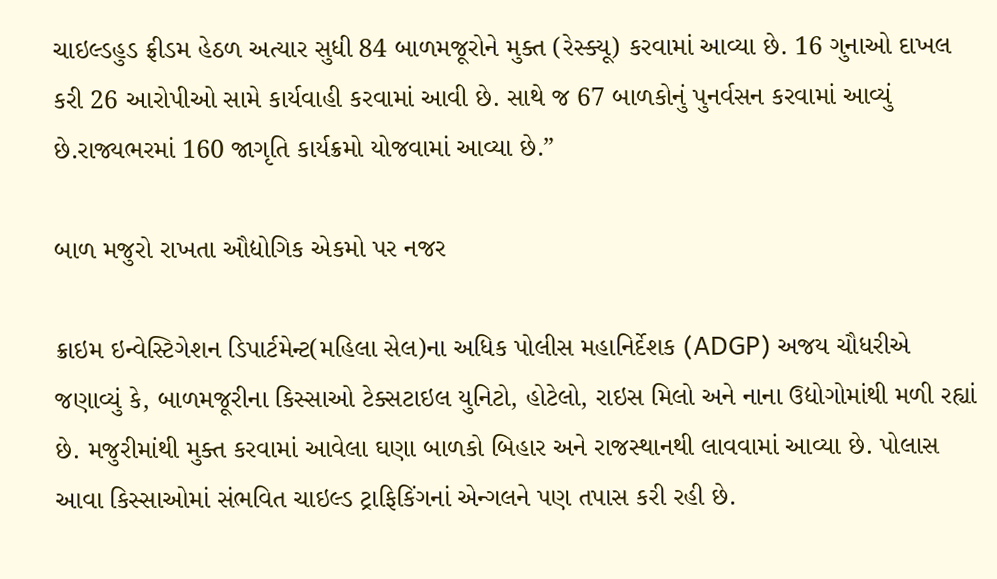ચાઇલ્ડહુડ ફ્રીડમ હેઠળ અત્યાર સુધી 84 બાળમજૂરોને મુક્ત (રેસ્ક્યૂ) કરવામાં આવ્યા છે. 16 ગુનાઓ દાખલ કરી 26 આરોપીઓ સામે કાર્યવાહી કરવામાં આવી છે. સાથે જ 67 બાળકોનું પુનર્વસન કરવામાં આવ્યું છે.રાજ્યભરમાં 160 જાગૃતિ કાર્યક્રમો યોજવામાં આવ્યા છે.”

બાળ મજુરો રાખતા ઔદ્યોગિક એકમો પર નજર

ક્રાઇમ ઇન્વેસ્ટિગેશન ડિપાર્ટમેન્ટ(મહિલા સેલ)ના અધિક પોલીસ મહાનિર્દેશક (ADGP) અજય ચૌધરીએ જણાવ્યું કે, બાળમજૂરીના કિસ્સાઓ ટેક્સટાઇલ યુનિટો, હોટેલો, રાઇસ મિલો અને નાના ઉદ્યોગોમાંથી મળી રહ્યાં છે. મજુરીમાંથી મુક્ત કરવામાં આવેલા ઘણા બાળકો બિહાર અને રાજસ્થાનથી લાવવામાં આવ્યા છે. પોલાસ આવા કિસ્સાઓમાં સંભવિત ચાઇલ્ડ ટ્રાફિકિંગનાં એન્ગલને પણ તપાસ કરી રહી છે.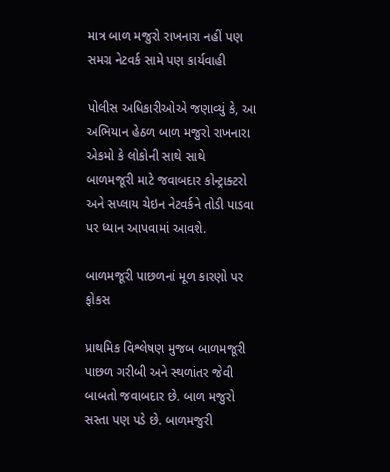માત્ર બાળ મજુરો રાખનારા નહીં પણ સમગ્ર નેટવર્ક સામે પણ કાર્યવાહી

પોલીસ અધિકારીઓએ જણાવ્યું કે, આ અભિયાન હેઠળ બાળ મજુરો રાખનારા એકમો કે લોકોની સાથે સાથે બાળમજૂરી માટે જવાબદાર કોન્ટ્રાક્ટરો અને સપ્લાય ચેઇન નેટવર્કને તોડી પાડવા પર ધ્યાન આપવામાં આવશે.

બાળમજૂરી પાછળનાં મૂળ કારણો પર ફોકસ

પ્રાથમિક વિશ્લેષણ મુજબ બાળમજૂરી પાછળ ગરીબી અને સ્થળાંતર જેવી બાબતો જવાબદાર છે. બાળ મજુરો સસ્તા પણ પડે છે. બાળમજુરી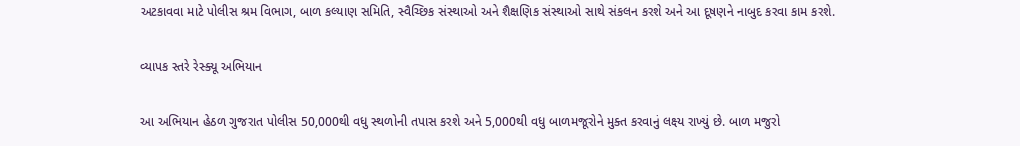અટકાવવા માટે પોલીસ શ્રમ વિભાગ, બાળ કલ્યાણ સમિતિ, સ્વૈચ્છિક સંસ્થાઓ અને શૈક્ષણિક સંસ્થાઓ સાથે સંકલન કરશે અને આ દૂષણને નાબુદ કરવા કામ કરશે.

વ્યાપક સ્તરે રેસ્ક્યૂ અભિયાન

આ અભિયાન હેઠળ ગુજરાત પોલીસ 50,000થી વધુ સ્થળોની તપાસ કરશે અને 5,000થી વધુ બાળમજૂરોને મુક્ત કરવાનું લક્ષ્ય રાખ્યું છે. બાળ મજુરો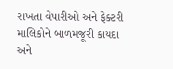રાખતા વેપારીઓ અને ફેક્ટરી માલિકોને બાળમજૂરી કાયદા અને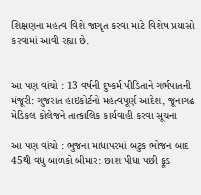શિક્ષણના મહત્વ વિશે જાગૃત કરવા માટે વિશેષ પ્રયાસો કરવામાં આવી રહ્યા છે.


આ પણ વાંચો : 13 વર્ષની દુષ્કર્મ પીડિતાને ગર્ભપાતની મંજૂરી: ગુજરાત હાઇકોર્ટનો મહત્વપૂર્ણ આદેશ, જૂનાગઢ મેડિકલ કોલેજને તાત્કાલિક કાર્યવાહી કરવા સૂચના

આ પણ વાંચો : ભુજના માધાપરમાં બટુક ભોજન બાદ 45થી વધુ બાળકો બીમાર: છાશ પીધા પછી ફૂડ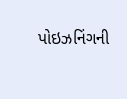પોઇઝનિંગની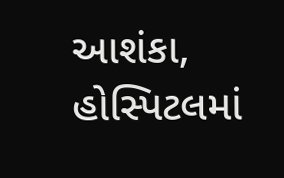આશંકા, હોસ્પિટલમાં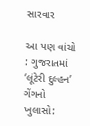સારવાર

આ પણ વાંચો : ગુજરાતમાં ‘લૂંટેરી દુલ્હન’ ગેંગનો ખુલાસો: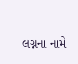લગ્નના નામે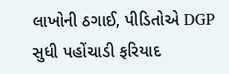લાખોની ઠગાઈ, પીડિતોએ DGP સુધી પહોંચાડી ફરિયાદ